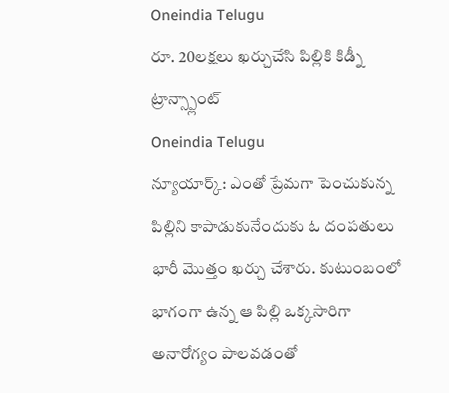Oneindia Telugu
రూ. 20లక్షలు ఖర్చుచేసి పిల్లికి కిడ్నీ ట్రాన్స్ప్లాంట్
Oneindia Telugu
న్యూయార్క్: ఎంతో ప్రేమగా పెంచుకున్న పిల్లిని కాపాడుకునేందుకు ఓ దంపతులు భారీ మొత్తం ఖర్చు చేశారు. కుటుంబంలో భాగంగా ఉన్న ఆ పిల్లి ఒక్కసారిగా అనారోగ్యం పాలవడంతో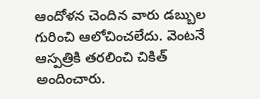ఆందోళన చెందిన వారు డబ్బుల గురించి ఆలోచించలేదు. వెంటనే ఆస్పత్రికి తరలించి చికిత్ అందించారు.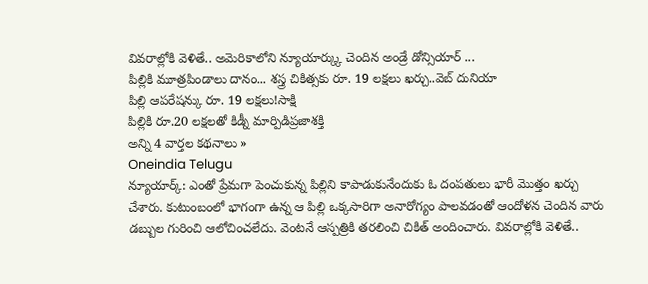వివరాల్లోకి వెళితే.. అమెరికాలోని న్యూయార్క్కు చెందిన అండ్రే డోన్సియార్ ...
పిల్లికి మూత్రపిండాలు దానం... శస్త్ర చికిత్సకు రూ. 19 లక్షలు ఖర్చు..వెబ్ దునియా
పిల్లి ఆపరేషన్కు రూ. 19 లక్షలు!సాక్షి
పిల్లికి రూ.20 లక్షలతో కిడ్నీ మార్పిడిప్రజాశక్తి
అన్ని 4 వార్తల కథనాలు »
Oneindia Telugu
న్యూయార్క్: ఎంతో ప్రేమగా పెంచుకున్న పిల్లిని కాపాడుకునేందుకు ఓ దంపతులు భారీ మొత్తం ఖర్చు చేశారు. కుటుంబంలో భాగంగా ఉన్న ఆ పిల్లి ఒక్కసారిగా అనారోగ్యం పాలవడంతో ఆందోళన చెందిన వారు డబ్బుల గురించి ఆలోచించలేదు. వెంటనే ఆస్పత్రికి తరలించి చికిత్ అందించారు. వివరాల్లోకి వెళితే..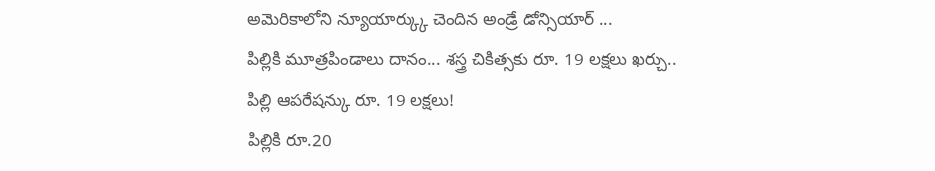అమెరికాలోని న్యూయార్క్కు చెందిన అండ్రే డోన్సియార్ ...
పిల్లికి మూత్రపిండాలు దానం... శస్త్ర చికిత్సకు రూ. 19 లక్షలు ఖర్చు..
పిల్లి ఆపరేషన్కు రూ. 19 లక్షలు!
పిల్లికి రూ.20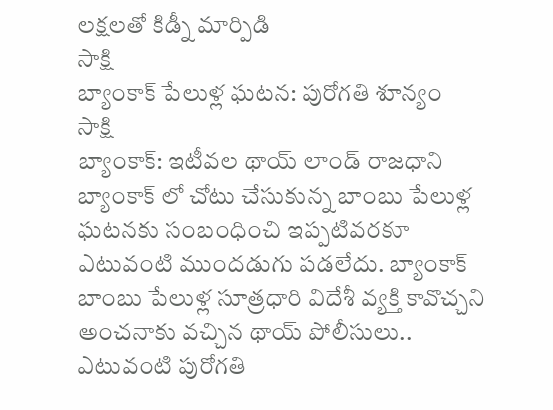లక్షలతో కిడ్నీ మార్పిడి
సాక్షి
బ్యాంకాక్ పేలుళ్ల ఘటన: పురోగతి శూన్యం
సాక్షి
బ్యాంకాక్: ఇటీవల థాయ్ లాండ్ రాజధాని బ్యాంకాక్ లో చోటు చేసుకున్న బాంబు పేలుళ్ల ఘటనకు సంబంధించి ఇప్పటివరకూ ఎటువంటి ముందడుగు పడలేదు. బ్యాంకాక్ బాంబు పేలుళ్ల సూత్రధారి విదేశీ వ్యక్తి కావొచ్చని అంచనాకు వచ్చిన థాయ్ పోలీసులు.. ఎటువంటి పురోగతి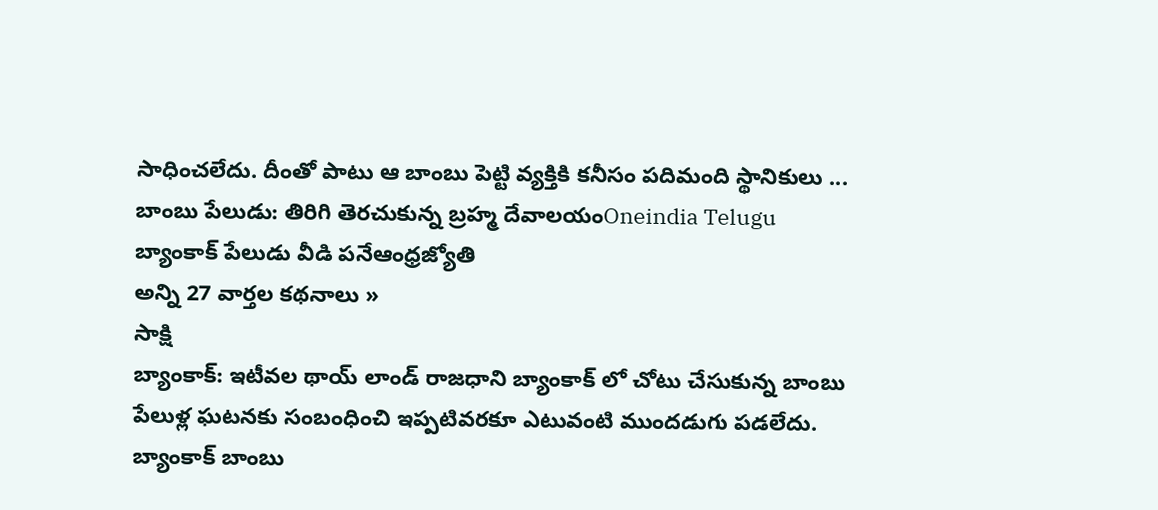సాధించలేదు. దీంతో పాటు ఆ బాంబు పెట్టి వ్యక్తికి కనీసం పదిమంది స్థానికులు ...
బాంబు పేలుడు: తిరిగి తెరచుకున్న బ్రహ్మ దేవాలయంOneindia Telugu
బ్యాంకాక్ పేలుడు వీడి పనేఆంధ్రజ్యోతి
అన్ని 27 వార్తల కథనాలు »
సాక్షి
బ్యాంకాక్: ఇటీవల థాయ్ లాండ్ రాజధాని బ్యాంకాక్ లో చోటు చేసుకున్న బాంబు పేలుళ్ల ఘటనకు సంబంధించి ఇప్పటివరకూ ఎటువంటి ముందడుగు పడలేదు. బ్యాంకాక్ బాంబు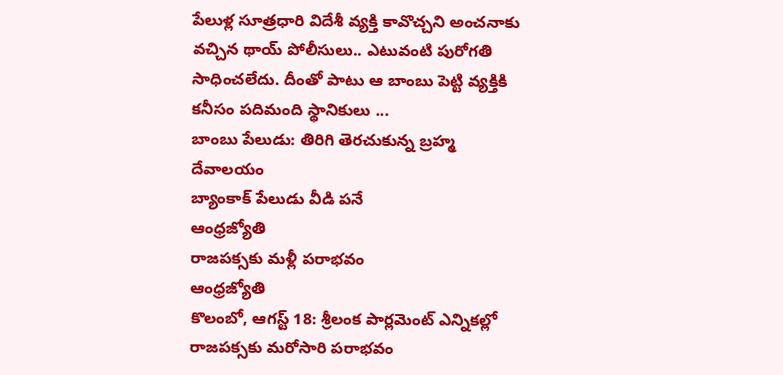పేలుళ్ల సూత్రధారి విదేశీ వ్యక్తి కావొచ్చని అంచనాకు వచ్చిన థాయ్ పోలీసులు.. ఎటువంటి పురోగతి సాధించలేదు. దీంతో పాటు ఆ బాంబు పెట్టి వ్యక్తికి కనీసం పదిమంది స్థానికులు ...
బాంబు పేలుడు: తిరిగి తెరచుకున్న బ్రహ్మ దేవాలయం
బ్యాంకాక్ పేలుడు వీడి పనే
ఆంధ్రజ్యోతి
రాజపక్సకు మళ్లీ పరాభవం
ఆంధ్రజ్యోతి
కొలంబో, ఆగస్ట్ 18: శ్రీలంక పార్లమెంట్ ఎన్నికల్లో రాజపక్సకు మరోసారి పరాభవం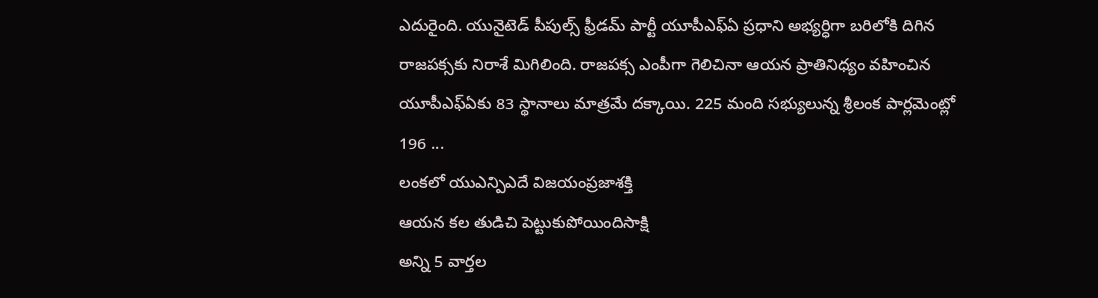ఎదురైంది. యునైటెడ్ పీపుల్స్ ఫ్రీడమ్ పార్టీ యూపీఎఫ్ఏ ప్రధాని అభ్యర్ధిగా బరిలోకి దిగిన రాజపక్సకు నిరాశే మిగిలింది. రాజపక్స ఎంపీగా గెలిచినా ఆయన ప్రాతినిధ్యం వహించిన యూపీఎఫ్ఏకు 83 స్థానాలు మాత్రమే దక్కాయి. 225 మంది సభ్యులున్న శ్రీలంక పార్లమెంట్లో 196 ...
లంకలో యుఎన్పిఎదే విజయంప్రజాశక్తి
ఆయన కల తుడిచి పెట్టుకుపోయిందిసాక్షి
అన్ని 5 వార్తల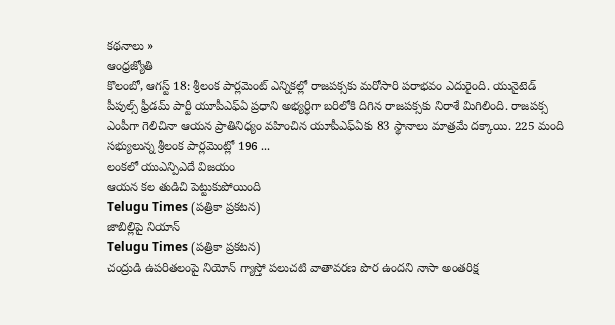కథనాలు »
ఆంధ్రజ్యోతి
కొలంబో, ఆగస్ట్ 18: శ్రీలంక పార్లమెంట్ ఎన్నికల్లో రాజపక్సకు మరోసారి పరాభవం ఎదురైంది. యునైటెడ్ పీపుల్స్ ఫ్రీడమ్ పార్టీ యూపీఎఫ్ఏ ప్రధాని అభ్యర్ధిగా బరిలోకి దిగిన రాజపక్సకు నిరాశే మిగిలింది. రాజపక్స ఎంపీగా గెలిచినా ఆయన ప్రాతినిధ్యం వహించిన యూపీఎఫ్ఏకు 83 స్థానాలు మాత్రమే దక్కాయి. 225 మంది సభ్యులున్న శ్రీలంక పార్లమెంట్లో 196 ...
లంకలో యుఎన్పిఎదే విజయం
ఆయన కల తుడిచి పెట్టుకుపోయింది
Telugu Times (పత్రికా ప్రకటన)
జాబిల్లిపై నియాన్
Telugu Times (పత్రికా ప్రకటన)
చంద్రుడి ఉపరితలంపై నియోన్ గ్యాస్తో పలుచటి వాతావరణ పొర ఉందని నాసా అంతరిక్ష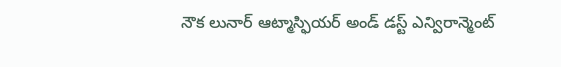నౌక లునార్ ఆట్మాస్ఫియర్ అండ్ డస్ట్ ఎన్విరాన్మెంట్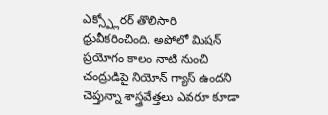ఎక్స్ప్లోరర్ తొలిసారి ధ్రువీకరించింది. అపోలో మిషన్ ప్రయోగం కాలం నాటి నుంచి చంద్రుడిపై నియోన్ గ్యాస్ ఉందని చెప్తున్నా శాస్త్రవేత్తలు ఎవరూ కూడా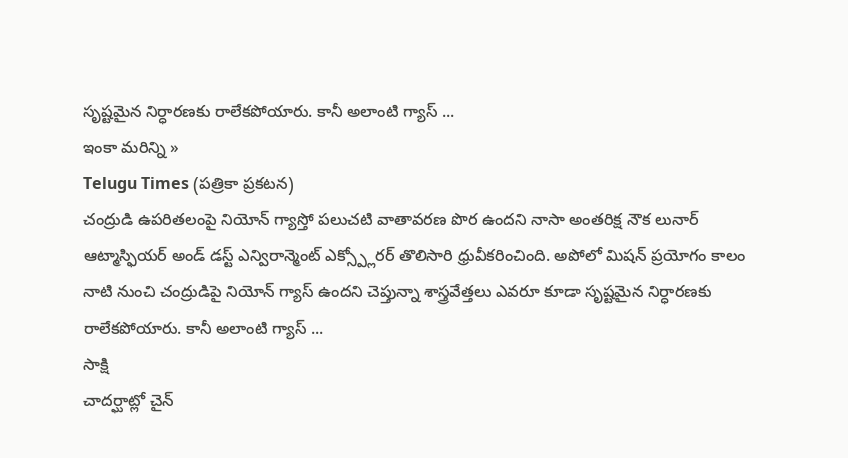సృష్టమైన నిర్ధారణకు రాలేకపోయారు. కానీ అలాంటి గ్యాస్ ...
ఇంకా మరిన్ని »
Telugu Times (పత్రికా ప్రకటన)
చంద్రుడి ఉపరితలంపై నియోన్ గ్యాస్తో పలుచటి వాతావరణ పొర ఉందని నాసా అంతరిక్ష నౌక లునార్ ఆట్మాస్ఫియర్ అండ్ డస్ట్ ఎన్విరాన్మెంట్ ఎక్స్ప్లోరర్ తొలిసారి ధ్రువీకరించింది. అపోలో మిషన్ ప్రయోగం కాలం నాటి నుంచి చంద్రుడిపై నియోన్ గ్యాస్ ఉందని చెప్తున్నా శాస్త్రవేత్తలు ఎవరూ కూడా సృష్టమైన నిర్ధారణకు రాలేకపోయారు. కానీ అలాంటి గ్యాస్ ...
సాక్షి
చాదర్ఘాట్లో చైన్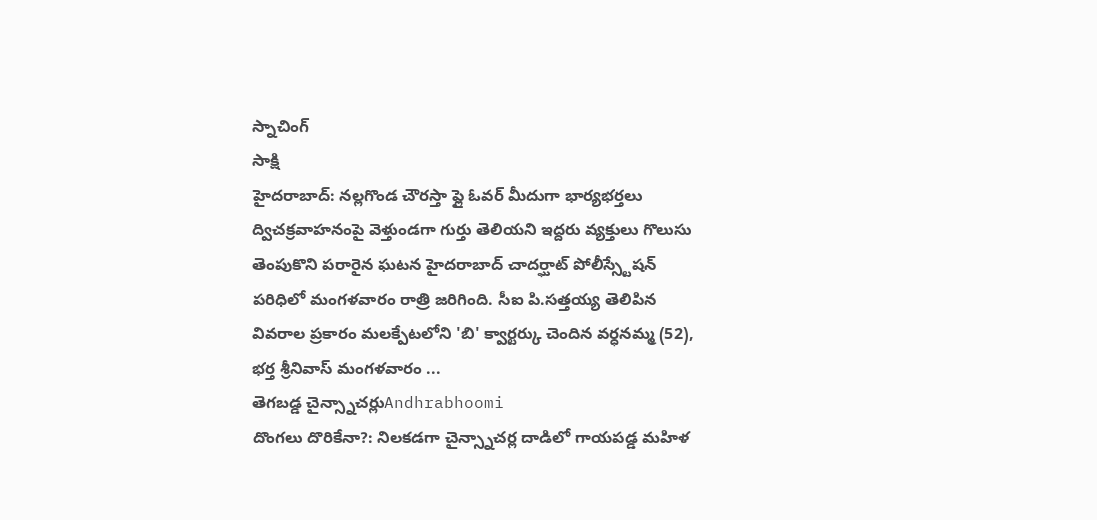స్నాచింగ్
సాక్షి
హైదరాబాద్: నల్లగొండ చౌరస్తా ఫ్లై ఓవర్ మీదుగా భార్యభర్తలు ద్విచక్రవాహనంపై వెళ్తుండగా గుర్తు తెలియని ఇద్దరు వ్యక్తులు గొలుసు తెంపుకొని పరారైన ఘటన హైదరాబాద్ చాదర్ఘాట్ పోలీస్స్టేషన్ పరిధిలో మంగళవారం రాత్రి జరిగింది. సీఐ పి.సత్తయ్య తెలిపిన వివరాల ప్రకారం మలక్పేటలోని 'బి' క్వార్టర్కు చెందిన వర్ధనమ్మ (52), భర్త శ్రీనివాస్ మంగళవారం ...
తెగబడ్డ చైన్స్నాచర్లుAndhrabhoomi
దొంగలు దొరికేనా?: నిలకడగా చైన్స్నాచర్ల దాడిలో గాయపడ్డ మహిళ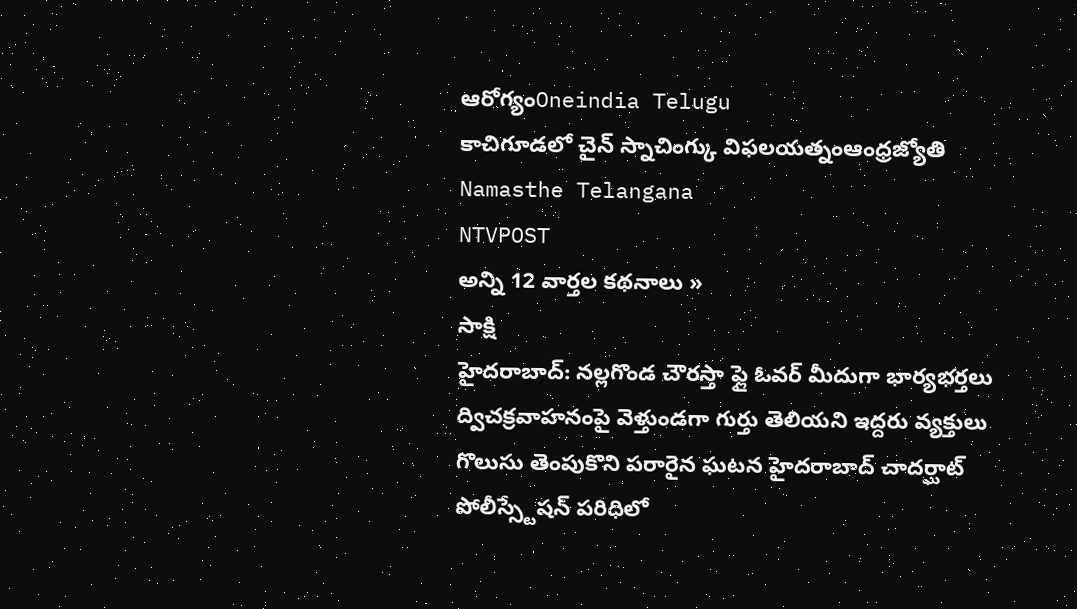ఆరోగ్యంOneindia Telugu
కాచిగూడలో చైన్ స్నాచింగ్కు విఫలయత్నంఆంధ్రజ్యోతి
Namasthe Telangana
NTVPOST
అన్ని 12 వార్తల కథనాలు »
సాక్షి
హైదరాబాద్: నల్లగొండ చౌరస్తా ఫ్లై ఓవర్ మీదుగా భార్యభర్తలు ద్విచక్రవాహనంపై వెళ్తుండగా గుర్తు తెలియని ఇద్దరు వ్యక్తులు గొలుసు తెంపుకొని పరారైన ఘటన హైదరాబాద్ చాదర్ఘాట్ పోలీస్స్టేషన్ పరిధిలో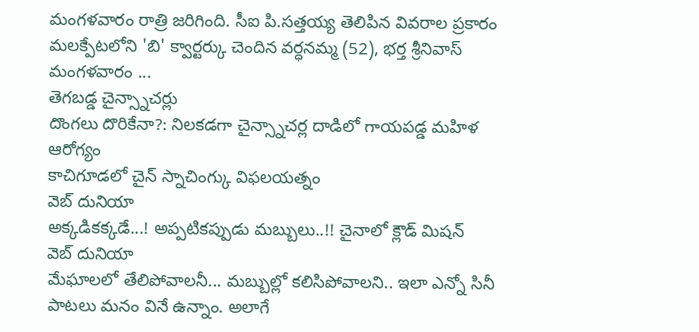మంగళవారం రాత్రి జరిగింది. సీఐ పి.సత్తయ్య తెలిపిన వివరాల ప్రకారం మలక్పేటలోని 'బి' క్వార్టర్కు చెందిన వర్ధనమ్మ (52), భర్త శ్రీనివాస్ మంగళవారం ...
తెగబడ్డ చైన్స్నాచర్లు
దొంగలు దొరికేనా?: నిలకడగా చైన్స్నాచర్ల దాడిలో గాయపడ్డ మహిళ ఆరోగ్యం
కాచిగూడలో చైన్ స్నాచింగ్కు విఫలయత్నం
వెబ్ దునియా
అక్కడికక్కడే...! అప్పటికప్పుడు మబ్బులు..!! చైనాలో క్లౌడ్ మిషన్
వెబ్ దునియా
మేఘాలలో తేలిపోవాలనీ... మబ్బుల్లో కలిసిపోవాలని.. ఇలా ఎన్నో సినీ పాటలు మనం వినే ఉన్నాం. అలాగే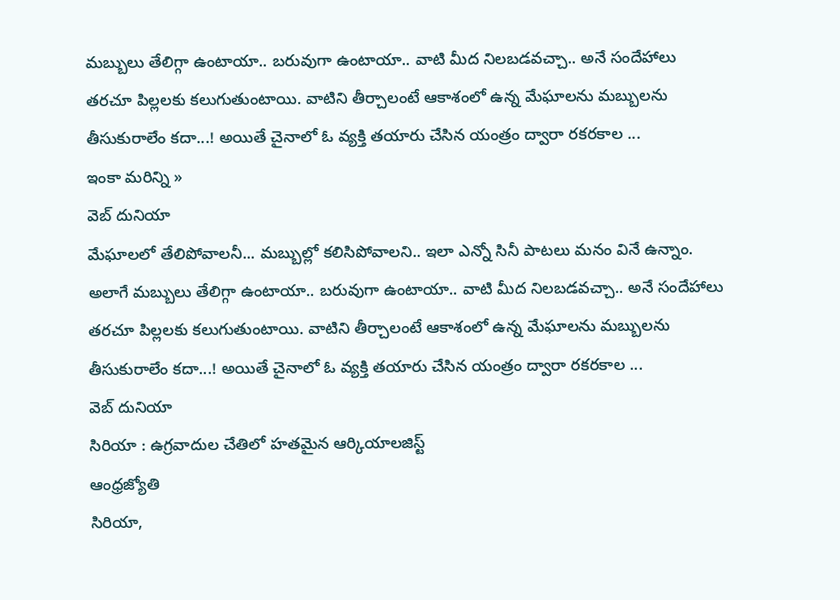మబ్బులు తేలిగ్గా ఉంటాయా.. బరువుగా ఉంటాయా.. వాటి మీద నిలబడవచ్చా.. అనే సందేహాలు తరచూ పిల్లలకు కలుగుతుంటాయి. వాటిని తీర్చాలంటే ఆకాశంలో ఉన్న మేఘాలను మబ్బులను తీసుకురాలేం కదా...! అయితే చైనాలో ఓ వ్యక్తి తయారు చేసిన యంత్రం ద్వారా రకరకాల ...
ఇంకా మరిన్ని »
వెబ్ దునియా
మేఘాలలో తేలిపోవాలనీ... మబ్బుల్లో కలిసిపోవాలని.. ఇలా ఎన్నో సినీ పాటలు మనం వినే ఉన్నాం. అలాగే మబ్బులు తేలిగ్గా ఉంటాయా.. బరువుగా ఉంటాయా.. వాటి మీద నిలబడవచ్చా.. అనే సందేహాలు తరచూ పిల్లలకు కలుగుతుంటాయి. వాటిని తీర్చాలంటే ఆకాశంలో ఉన్న మేఘాలను మబ్బులను తీసుకురాలేం కదా...! అయితే చైనాలో ఓ వ్యక్తి తయారు చేసిన యంత్రం ద్వారా రకరకాల ...
వెబ్ దునియా
సిరియా : ఉగ్రవాదుల చేతిలో హతమైన ఆర్కియాలజిస్ట్
ఆంధ్రజ్యోతి
సిరియా,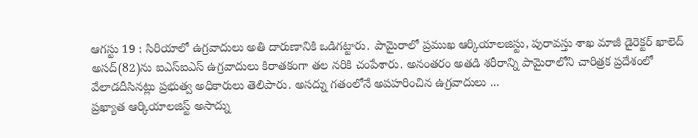ఆగస్టు 19 : సిరియాలో ఉగ్రవాదులు అతి దారుణానికి ఒడిగట్టారు. పామైరాలో ప్రముఖ ఆర్కియాలజిస్టు, పురావస్తు శాఖ మాజీ డైరెక్టర్ ఖాలెద్ అసద్(82)ను ఐఎస్ఐఎస్ ఉగ్రవాదులు కిరాతకంగా తల నరికి చంపేశారు. అనంతరం అతడి శరీరాన్ని పామైరాలోని చారిత్రక ప్రదేశంలో వేలాడదీసినట్లు ప్రభుత్వ అధికారులు తెలిపారు. అసద్ను గతంలోనే అపహరించిన ఉగ్రవాదులు ...
ప్రఖ్యాత ఆర్కియాలజిస్ట్ అసాద్ను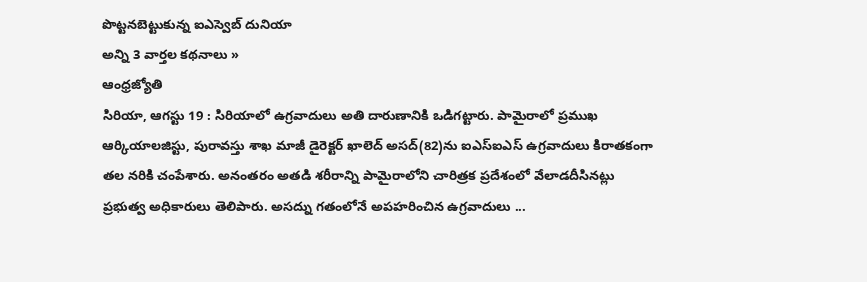పొట్టనబెట్టుకున్న ఐఎస్వెబ్ దునియా
అన్ని 3 వార్తల కథనాలు »
ఆంధ్రజ్యోతి
సిరియా, ఆగస్టు 19 : సిరియాలో ఉగ్రవాదులు అతి దారుణానికి ఒడిగట్టారు. పామైరాలో ప్రముఖ ఆర్కియాలజిస్టు, పురావస్తు శాఖ మాజీ డైరెక్టర్ ఖాలెద్ అసద్(82)ను ఐఎస్ఐఎస్ ఉగ్రవాదులు కిరాతకంగా తల నరికి చంపేశారు. అనంతరం అతడి శరీరాన్ని పామైరాలోని చారిత్రక ప్రదేశంలో వేలాడదీసినట్లు ప్రభుత్వ అధికారులు తెలిపారు. అసద్ను గతంలోనే అపహరించిన ఉగ్రవాదులు ...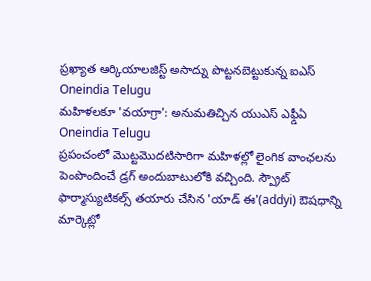ప్రఖ్యాత ఆర్కియాలజిస్ట్ అసాద్ను పొట్టనబెట్టుకున్న ఐఎస్
Oneindia Telugu
మహిళలకూ 'వయాగ్రా': అనుమతిచ్చిన యుఎస్ ఎఫ్డీఏ
Oneindia Telugu
ప్రపంచంలో మొట్టమొదటిసారిగా మహిళల్లో లైంగిక వాంఛలను పెంపొందించే డ్రగ్ అందుబాటులోకి వచ్చింది. స్ప్రౌట్ ఫార్మాస్యుటికల్స్ తయారు చేసిన 'యాడ్ ఈ'(addyi) ఔషధాన్ని మార్కెట్లో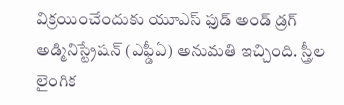విక్రయించేందుకు యూఎస్ ఫుడ్ అండ్ డ్రగ్ అడ్మినిస్ట్రేషన్ (ఎఫ్డీఏ) అనుమతి ఇచ్చింది. స్త్రీల లైంగిక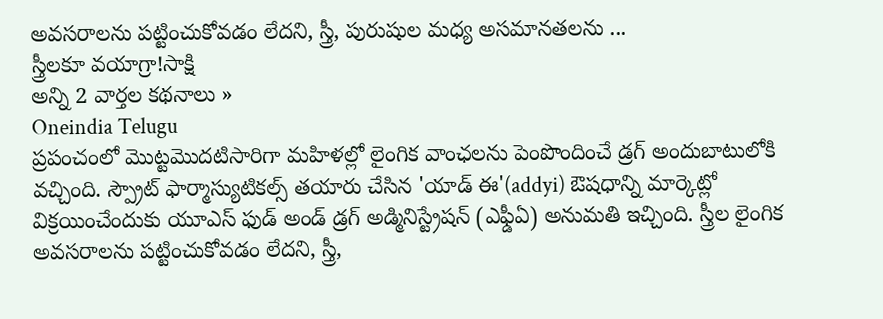అవసరాలను పట్టించుకోవడం లేదని, స్త్రీ, పురుషుల మధ్య అసమానతలను ...
స్త్రీలకూ వయాగ్రా!సాక్షి
అన్ని 2 వార్తల కథనాలు »
Oneindia Telugu
ప్రపంచంలో మొట్టమొదటిసారిగా మహిళల్లో లైంగిక వాంఛలను పెంపొందించే డ్రగ్ అందుబాటులోకి వచ్చింది. స్ప్రౌట్ ఫార్మాస్యుటికల్స్ తయారు చేసిన 'యాడ్ ఈ'(addyi) ఔషధాన్ని మార్కెట్లో విక్రయించేందుకు యూఎస్ ఫుడ్ అండ్ డ్రగ్ అడ్మినిస్ట్రేషన్ (ఎఫ్డీఏ) అనుమతి ఇచ్చింది. స్త్రీల లైంగిక అవసరాలను పట్టించుకోవడం లేదని, స్త్రీ,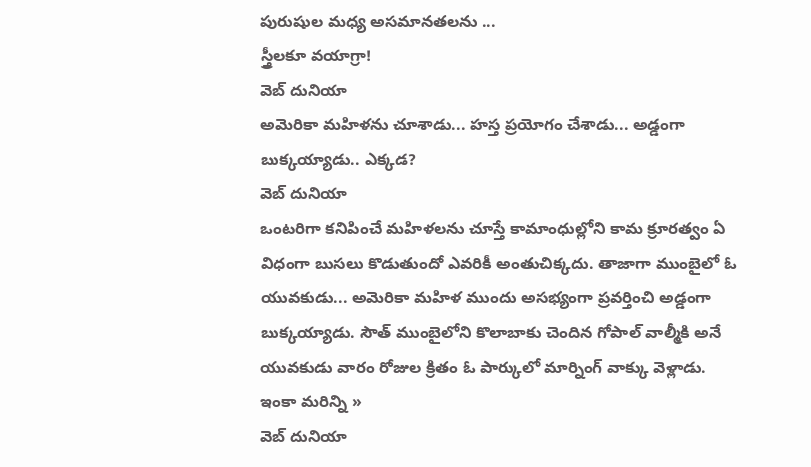పురుషుల మధ్య అసమానతలను ...
స్త్రీలకూ వయాగ్రా!
వెబ్ దునియా
అమెరికా మహిళను చూశాడు... హస్త ప్రయోగం చేశాడు... అడ్డంగా బుక్కయ్యాడు.. ఎక్కడ?
వెబ్ దునియా
ఒంటరిగా కనిపించే మహిళలను చూస్తే కామాంధుల్లోని కామ క్రూరత్వం ఏ విధంగా బుసలు కొడుతుందో ఎవరికీ అంతుచిక్కదు. తాజాగా ముంబైలో ఓ యువకుడు... అమెరికా మహిళ ముందు అసభ్యంగా ప్రవర్తించి అడ్డంగా బుక్కయ్యాడు. సౌత్ ముంబైలోని కొలాబాకు చెందిన గోపాల్ వాల్మీకి అనే యువకుడు వారం రోజుల క్రితం ఓ పార్కులో మార్నింగ్ వాక్కు వెళ్లాడు.
ఇంకా మరిన్ని »
వెబ్ దునియా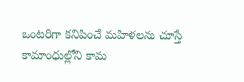ఒంటరిగా కనిపించే మహిళలను చూస్తే కామాంధుల్లోని కామ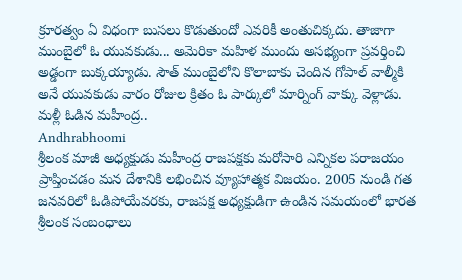క్రూరత్వం ఏ విధంగా బుసలు కొడుతుందో ఎవరికీ అంతుచిక్కదు. తాజాగా ముంబైలో ఓ యువకుడు... అమెరికా మహిళ ముందు అసభ్యంగా ప్రవర్తించి అడ్డంగా బుక్కయ్యాడు. సౌత్ ముంబైలోని కొలాబాకు చెందిన గోపాల్ వాల్మీకి అనే యువకుడు వారం రోజుల క్రితం ఓ పార్కులో మార్నింగ్ వాక్కు వెళ్లాడు.
మళ్లీ ఓడిన మహీంద్ర..
Andhrabhoomi
శ్రీలంక మాజీ అధ్యక్షుడు మహీంద్ర రాజపక్షకు మరోసారి ఎన్నికల పరాజయం ప్రాప్తించడం మన దేశానికి లభించిన వ్యూహాత్మక విజయం. 2005 నుండి గత జనవరిలో ఓడిపోయేవరకు, రాజపక్ష అధ్యక్షుడిగా ఉండిన సమయంలో భారత శ్రీలంక సంబంధాలు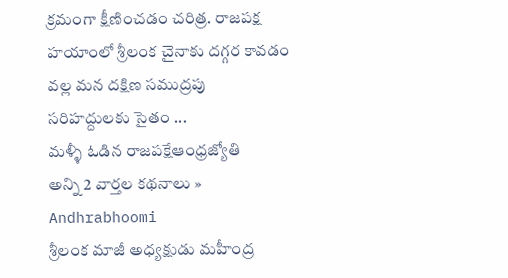క్రమంగా క్షీణించడం చరిత్ర. రాజపక్ష హయాంలో శ్రీలంక చైనాకు దగ్గర కావడం వల్ల మన దక్షిణ సముద్రపు సరిహద్దులకు సైతం ...
మళ్ళీ ఓడిన రాజపక్షేఆంధ్రజ్యోతి
అన్ని 2 వార్తల కథనాలు »
Andhrabhoomi
శ్రీలంక మాజీ అధ్యక్షుడు మహీంద్ర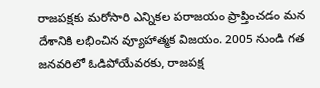రాజపక్షకు మరోసారి ఎన్నికల పరాజయం ప్రాప్తించడం మన దేశానికి లభించిన వ్యూహాత్మక విజయం. 2005 నుండి గత జనవరిలో ఓడిపోయేవరకు, రాజపక్ష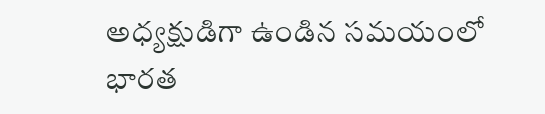అధ్యక్షుడిగా ఉండిన సమయంలో భారత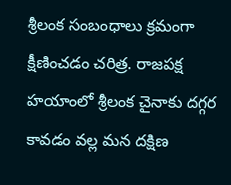శ్రీలంక సంబంధాలు క్రమంగా క్షీణించడం చరిత్ర. రాజపక్ష హయాంలో శ్రీలంక చైనాకు దగ్గర కావడం వల్ల మన దక్షిణ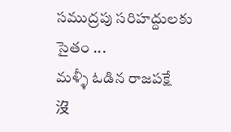సముద్రపు సరిహద్దులకు సైతం ...
మళ్ళీ ఓడిన రాజపక్షే
沒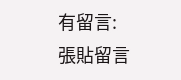有留言:
張貼留言